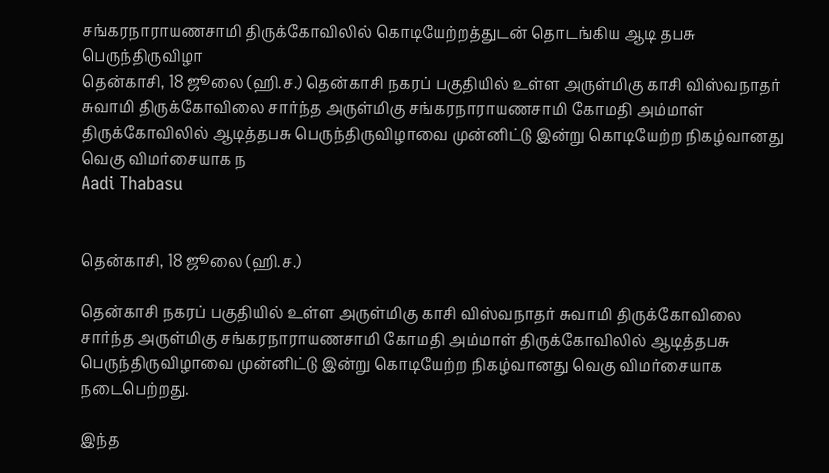சங்கரநாராயணசாமி திருக்கோவிலில் கொடியேற்றத்துடன் தொடங்கிய ஆடி தபசு பெருந்திருவிழா
தென்காசி, 18 ஜூலை (ஹி.ச.) தென்காசி நகரப் பகுதியில் உள்ள அருள்மிகு காசி விஸ்வநாதர் சுவாமி திருக்கோவிலை சார்ந்த அருள்மிகு சங்கரநாராயணசாமி கோமதி அம்மாள் திருக்கோவிலில் ஆடித்தபசு பெருந்திருவிழாவை முன்னிட்டு இன்று கொடியேற்ற நிகழ்வானது வெகு விமர்சையாக ந
Aadi Thabasu


தென்காசி, 18 ஜூலை (ஹி.ச.)

தென்காசி நகரப் பகுதியில் உள்ள அருள்மிகு காசி விஸ்வநாதர் சுவாமி திருக்கோவிலை சார்ந்த அருள்மிகு சங்கரநாராயணசாமி கோமதி அம்மாள் திருக்கோவிலில் ஆடித்தபசு பெருந்திருவிழாவை முன்னிட்டு இன்று கொடியேற்ற நிகழ்வானது வெகு விமர்சையாக நடைபெற்றது.

இந்த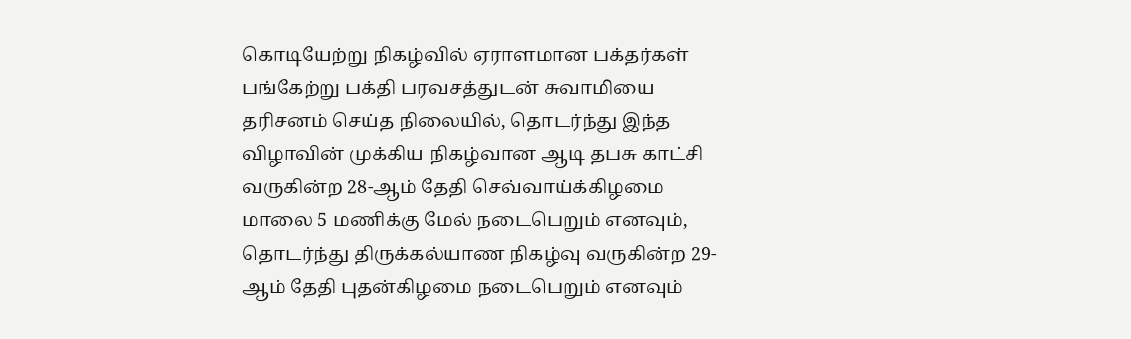கொடியேற்று நிகழ்வில் ஏராளமான பக்தர்கள் பங்கேற்று பக்தி பரவசத்துடன் சுவாமியை தரிசனம் செய்த நிலையில், தொடர்ந்து இந்த விழாவின் முக்கிய நிகழ்வான ஆடி தபசு காட்சி வருகின்ற 28-ஆம் தேதி செவ்வாய்க்கிழமை மாலை 5 மணிக்கு மேல் நடைபெறும் எனவும், தொடர்ந்து திருக்கல்யாண நிகழ்வு வருகின்ற 29-ஆம் தேதி புதன்கிழமை நடைபெறும் எனவும்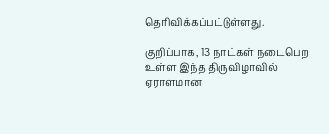தெரிவிக்கப்பட்டுள்ளது.

குறிப்பாக, 13 நாட்கள் நடைபெற உள்ள இந்த திருவிழாவில் ஏராளமான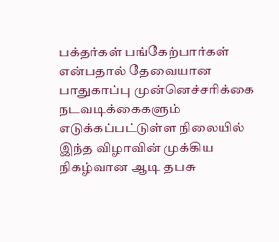பக்தர்கள் பங்கேற்பார்கள் என்பதால் தேவையான பாதுகாப்பு முன்னெச்சரிக்கை நடவடிக்கைகளும் எடுக்கப்பட்டுள்ள நிலையில் இந்த விழாவின் முக்கிய நிகழ்வான ஆடி தபசு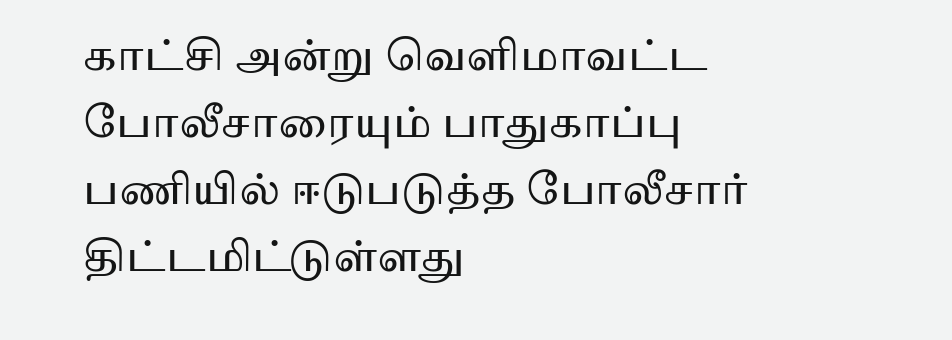காட்சி அன்று வெளிமாவட்ட போலீசாரையும் பாதுகாப்பு பணியில் ஈடுபடுத்த போலீசார் திட்டமிட்டுள்ளது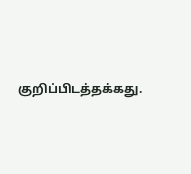குறிப்பிடத்தக்கது.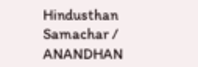Hindusthan Samachar / ANANDHAN